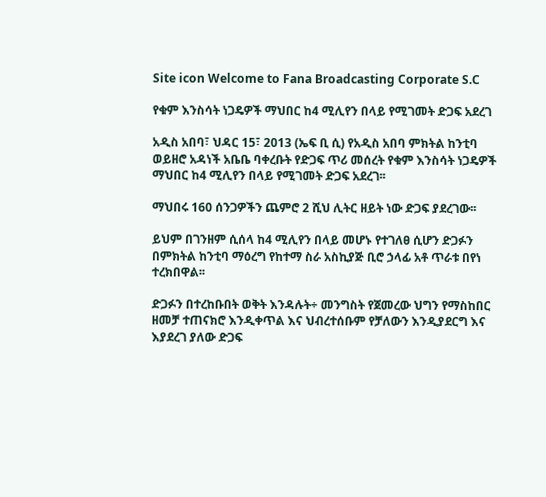Site icon Welcome to Fana Broadcasting Corporate S.C

የቁም እንስሳት ነጋዴዎች ማህበር ከ4 ሚሊየን በላይ የሚገመት ድጋፍ አደረገ

አዲስ አበባ፣ ህዳር 15፣ 2013 (ኤፍ ቢ ሲ) የአዲስ አበባ ምክትል ከንቲባ ወይዘሮ አዳነች አቤቤ ባቀረቡት የድጋፍ ጥሪ መሰረት የቁም እንስሳት ነጋዴዎች ማህበር ከ4 ሚሊየን በላይ የሚገመት ድጋፍ አደረገ፡፡

ማህበሩ 160 ሰንጋዎችን ጨምሮ 2 ሺህ ሊትር ዘይት ነው ድጋፍ ያደረገው፡፡

ይህም በገንዘም ሲሰላ ከ4 ሚሊየን በላይ መሆኑ የተገለፀ ሲሆን ድጋፉን በምክትል ከንቲባ ማዕረግ የከተማ ስራ አስኪያጅ ቢሮ ኃላፊ አቶ ጥራቱ በየነ ተረክበዋል፡፡

ድጋፉን በተረከቡበት ወቅት እንዳሉት÷ መንግስት የጀመረው ህግን የማስከበር ዘመቻ ተጠናክሮ እንዲቀጥል እና ህብረተሰቡም የቻለውን እንዲያደርግ እና እያደረገ ያለው ድጋፍ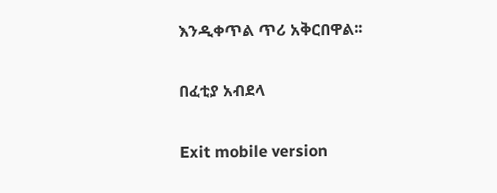እንዲቀጥል ጥሪ አቅርበዋል፡፡

በፈቲያ አብደላ

Exit mobile version